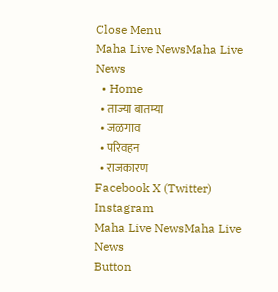Close Menu
Maha Live NewsMaha Live News
  • Home
  • ताज्या बातम्या
  • जळगाव
  • परिवहन
  • राजकारण
Facebook X (Twitter) Instagram
Maha Live NewsMaha Live News
Button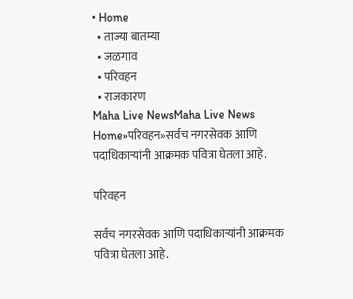• Home
  • ताज्या बातम्या
  • जळगाव
  • परिवहन
  • राजकारण
Maha Live NewsMaha Live News
Home»परिवहन»सर्वच नगरसेवक आणि पदाधिकाऱ्यांनी आक्रमक पवित्रा घेतला आहे.

परिवहन

सर्वच नगरसेवक आणि पदाधिकाऱ्यांनी आक्रमक पवित्रा घेतला आहे.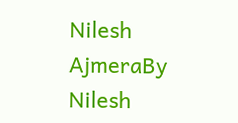Nilesh AjmeraBy Nilesh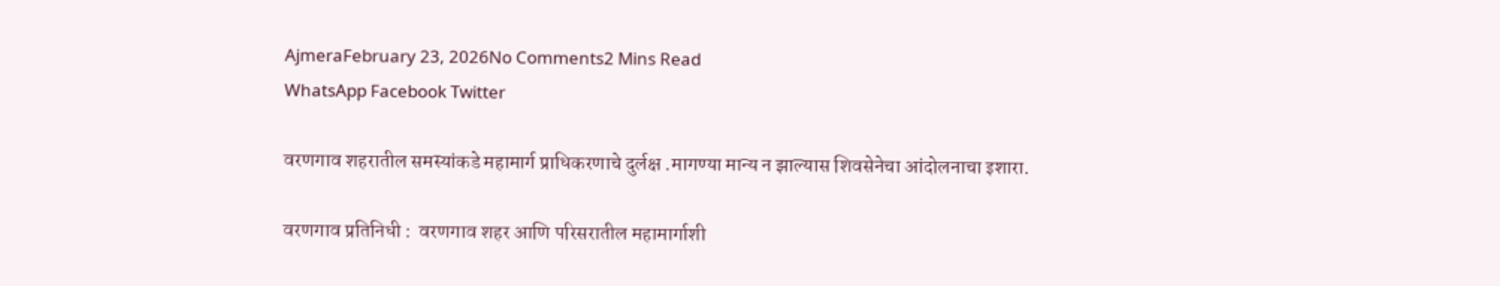AjmeraFebruary 23, 2026No Comments2 Mins Read
WhatsApp Facebook Twitter

वरणगाव शहरातील समस्यांकडे महामार्ग प्राधिकरणाचे दुर्लक्ष .मागण्या मान्य न झाल्यास शिवसेनेचा आंदोलनाचा इशारा.

वरणगाव प्रतिनिधी :  वरणगाव शहर आणि परिसरातील महामार्गाशी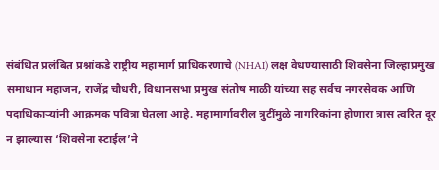संबंधित प्रलंबित प्रश्नांकडे राष्ट्रीय महामार्ग प्राधिकरणाचे (NHAI) लक्ष वेधण्यासाठी शिवसेना जिल्हाप्रमुख समाधान महाजन, राजेंद्र चौधरी, विधानसभा प्रमुख संतोष माळी यांच्या सह सर्वच नगरसेवक आणि पदाधिकाऱ्यांनी आक्रमक पवित्रा घेतला आहे. महामार्गावरील त्रुटींमुळे नागरिकांना होणारा त्रास त्वरित दूर न झाल्यास ‘शिवसेना स्टाईल’ने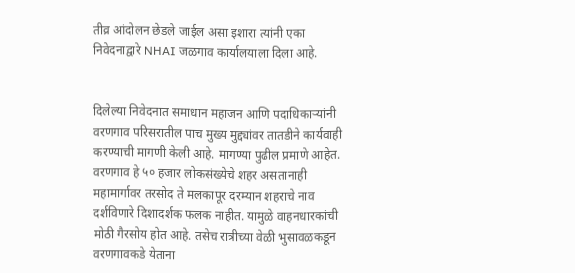तीव्र आंदोलन छेडले जाईल असा इशारा त्यांनी एका निवेदनाद्वारे NHAI जळगाव कार्यालयाला दिला आहे.


दिलेल्या निवेदनात समाधान महाजन आणि पदाधिकाऱ्यांनी वरणगाव परिसरातील पाच मुख्य मुद्द्यांवर तातडीने कार्यवाही करण्याची मागणी केली आहे. मागण्या पुढील प्रमाणे आहेत. वरणगाव हे ५० हजार लोकसंख्येचे शहर असतानाही महामार्गावर तरसोद ते मलकापूर दरम्यान शहराचे नाव दर्शविणारे दिशादर्शक फलक नाहीत. यामुळे वाहनधारकांची मोठी गैरसोय होत आहे. तसेच रात्रीच्या वेळी भुसावळकडून वरणगावकडे येताना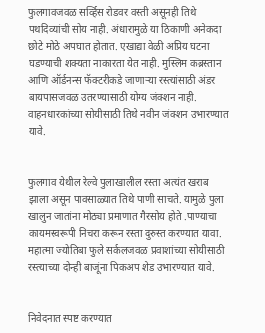फुलगावजवळ सर्व्हिस रोडवर वस्ती असूनही तिथे पथदिव्यांची सोय नाही. अंधारामुळे या ठिकाणी अनेकदा छोटे मोठे अपघात होतात. एखाद्या वेळी अप्रिय घटना घडण्याची शक्यता नाकारता येत नाही. मुस्लिम कब्रस्तान आणि ऑर्डनन्स फॅक्टरीकडे जाणाऱ्या रस्त्यांसाठी अंडर बायपासजवळ उतरण्यासाठी योग्य जंक्शन नाही. वाहनधारकांच्या सोयीसाठी तिथे नवीन जंक्शन उभारण्यात यावे.


फुलगाव येथील रेल्वे पुलाखालील रस्ता अत्यंत खराब झाला असून पावसाळ्यात तिथे पाणी साचते. यामुळे पुला खालुन जातांना मोठ्या प्रमाणात गैरसोय होते .पाण्याचा कायमस्वरूपी निचरा करून रस्ता दुरुस्त करण्यात यावा. महात्मा ज्योतिबा फुले सर्कलजवळ प्रवाशांच्या सोयीसाठी रस्त्याच्या दोन्ही बाजूंना पिकअप शेड उभारण्यात यावे.


निवेदनात स्पष्ट करण्यात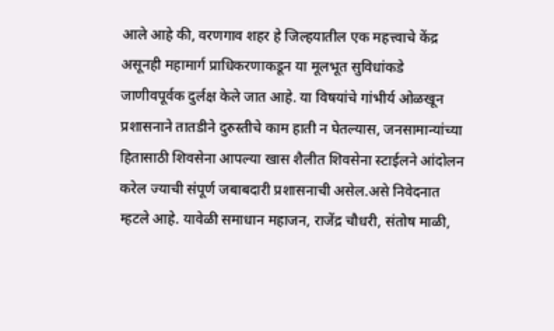आले आहे की, वरणगाव शहर हे जिल्हयातील एक महत्त्वाचे केंद्र असूनही महामार्ग प्राधिकरणाकडून या मूलभूत सुविधांकडे जाणीवपूर्वक दुर्लक्ष केले जात आहे. या विषयांचे गांभीर्य ओळखून प्रशासनाने तातडीने दुरुस्तीचे काम हाती न घेतल्यास, जनसामान्यांच्या हितासाठी शिवसेना आपल्या खास शैलीत शिवसेना स्टाईलने आंदोलन करेल ज्याची संपूर्ण जबाबदारी प्रशासनाची असेल.असे निवेदनात म्हटले आहे. यावेळी समाधान महाजन, राजेंद्र चौधरी, संतोष माळी,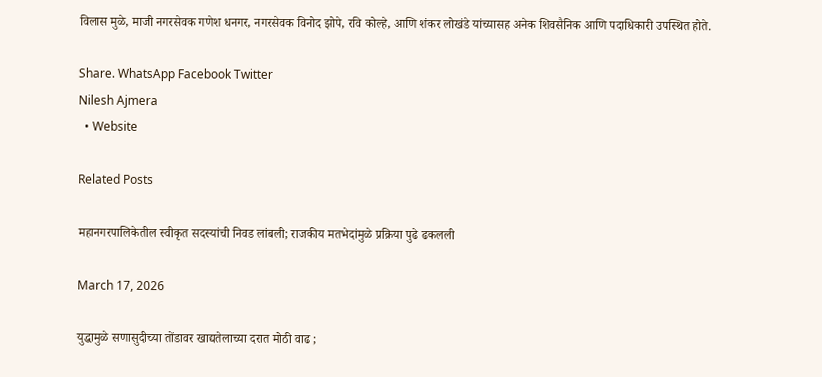विलास मुळे, माजी नगरसेवक गणेश धनगर, नगरसेवक विनोद झोपे, रवि कोल्हे, आणि शंकर लोखंडे यांच्यासह अनेक शिवसैनिक आणि पदाधिकारी उपस्थित होते.

Share. WhatsApp Facebook Twitter
Nilesh Ajmera
  • Website

Related Posts

महानगरपालिकेतील स्वीकृत सदस्यांची निवड लांबली; राजकीय मतभेदांमुळे प्रक्रिया पुढे ढकलली

March 17, 2026

युद्धामुळे सणासुदीच्या तोंडावर खाद्यतेलाच्या दरात मोठी वाढ ;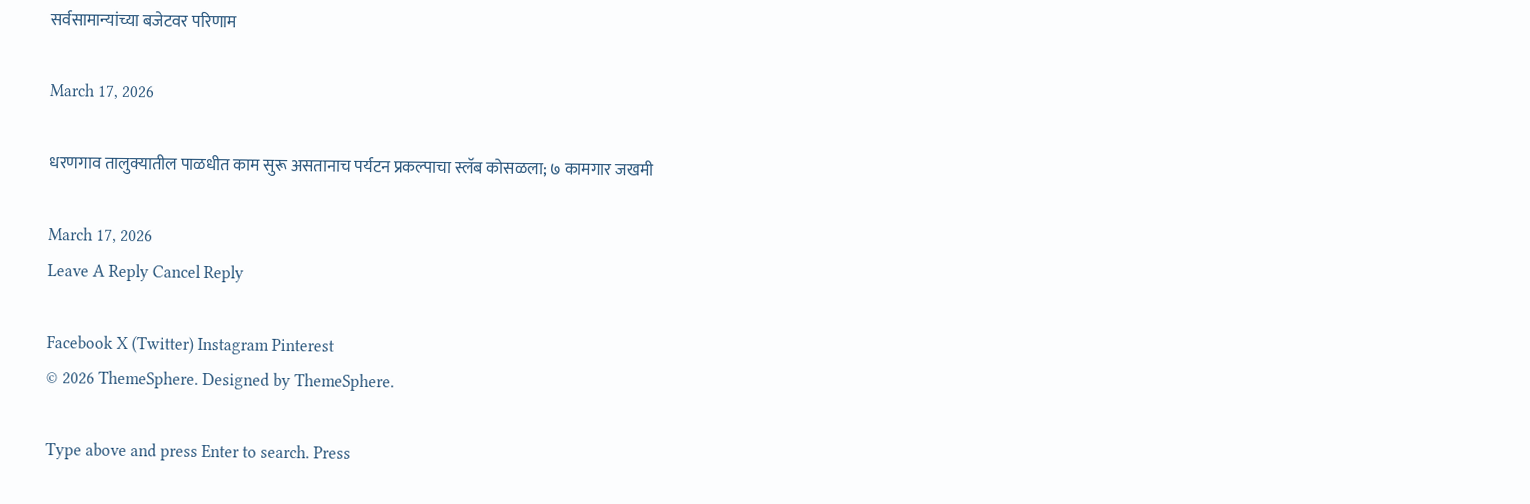सर्वसामान्यांच्या बजेटवर परिणाम

March 17, 2026

धरणगाव तालुक्यातील पाळधीत काम सुरू असतानाच पर्यटन प्रकल्पाचा स्लॅब कोसळला; ७ कामगार जखमी

March 17, 2026
Leave A Reply Cancel Reply

Facebook X (Twitter) Instagram Pinterest
© 2026 ThemeSphere. Designed by ThemeSphere.

Type above and press Enter to search. Press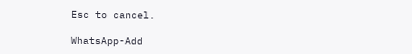Esc to cancel.

WhatsApp-Add